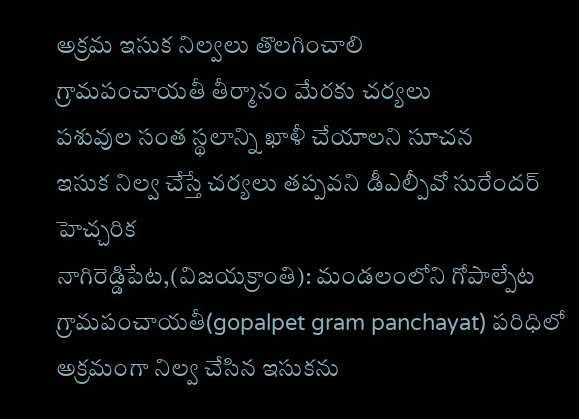అక్రమ ఇసుక నిల్వలు తొలగించాలి
గ్రామపంచాయతీ తీర్మానం మేరకు చర్యలు
పశువుల సంత స్థలాన్ని ఖాళీ చేయాలని సూచన
ఇసుక నిల్వ చేస్తే చర్యలు తప్పవని డీఎల్పీవో సురేందర్ హెచ్చరిక
నాగిరెడ్డిపేట,(విజయక్రాంతి): మండలంలోని గోపాల్పేట గ్రామపంచాయతీ(gopalpet gram panchayat) పరిధిలో అక్రమంగా నిల్వ చేసిన ఇసుకను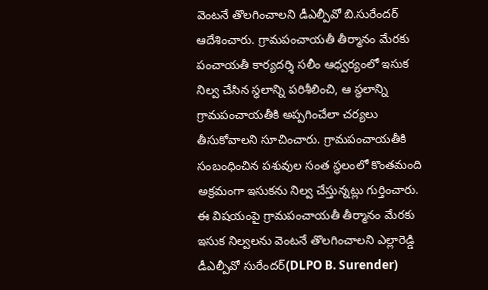వెంటనే తొలగించాలని డీఎల్పీవో బి.సురేందర్ ఆదేశించారు. గ్రామపంచాయతీ తీర్మానం మేరకు పంచాయతీ కార్యదర్శి సలీం ఆధ్వర్యంలో ఇసుక నిల్వ చేసిన స్థలాన్ని పరిశీలించి, ఆ స్థలాన్ని గ్రామపంచాయతీకి అప్పగించేలా చర్యలు తీసుకోవాలని సూచించారు. గ్రామపంచాయతీకి సంబంధించిన పశువుల సంత స్థలంలో కొంతమంది అక్రమంగా ఇసుకను నిల్వ చేస్తున్నట్లు గుర్తించారు.
ఈ విషయంపై గ్రామపంచాయతీ తీర్మానం మేరకు ఇసుక నిల్వలను వెంటనే తొలగించాలని ఎల్లారెడ్డి డీఎల్పీవో సురేందర్(DLPO B. Surender)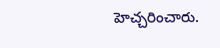హెచ్చరించారు.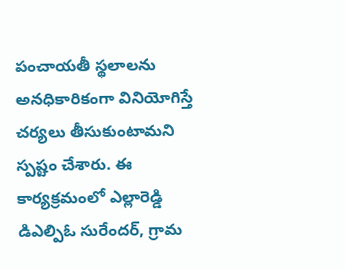పంచాయతీ స్థలాలను అనధికారికంగా వినియోగిస్తే చర్యలు తీసుకుంటామని స్పష్టం చేశారు. ఈ కార్యక్రమంలో ఎల్లారెడ్డి డిఎల్పిఓ సురేందర్, గ్రామ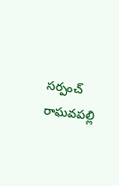సర్పంచ్ రాఘవపల్లి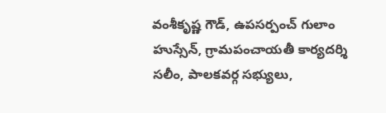వంశీకృష్ణ గౌడ్, ఉపసర్పంచ్ గులాం హుస్సేన్, గ్రామపంచాయతీ కార్యదర్శి సలీం, పాలకవర్గ సభ్యులు,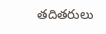తదితరులు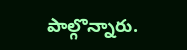పాల్గొన్నారు.